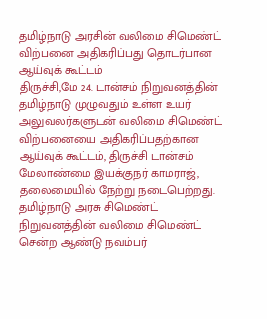தமிழ்நாடு அரசின் வலிமை சிமெண்ட் விற்பனை அதிகரிப்பது தொடர்பான ஆய்வுக் கூட்டம்
திருச்சி,மே 24. டான்சம் நிறுவனத்தின் தமிழ்நாடு முழுவதும் உள்ள உயர் அலுவலர்களுடன் வலிமை சிமெண்ட் விற்பனையை அதிகரிப்பதற்கான ஆய்வுக் கூட்டம், திருச்சி டான்சம் மேலாண்மை இயக்குநர் காமராஜ், தலைமையில் நேற்று நடைபெற்றது. தமிழ்நாடு அரசு சிமெண்ட் நிறுவனத்தின் வலிமை சிமெண்ட் சென்ற ஆண்டு நவம்பர்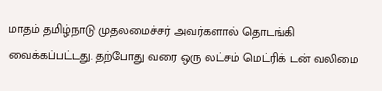மாதம் தமிழ்நாடு முதலமைச்சர் அவர்களால் தொடங்கி வைக்கப்பட்டது. தற்போது வரை ஒரு லட்சம் மெட்ரிக் டன் வலிமை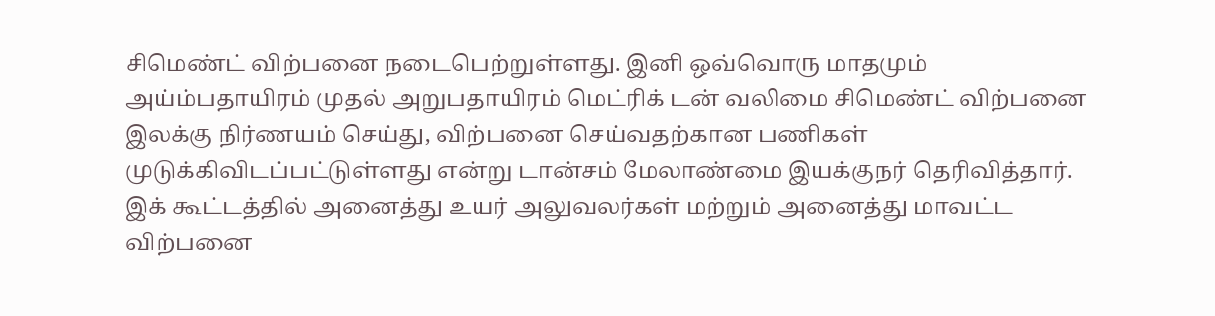சிமெண்ட் விற்பனை நடைபெற்றுள்ளது. இனி ஒவ்வொரு மாதமும் அய்ம்பதாயிரம் முதல் அறுபதாயிரம் மெட்ரிக் டன் வலிமை சிமெண்ட் விற்பனை இலக்கு நிர்ணயம் செய்து, விற்பனை செய்வதற்கான பணிகள் முடுக்கிவிடப்பட்டுள்ளது என்று டான்சம் மேலாண்மை இயக்குநர் தெரிவித்தார். இக் கூட்டத்தில் அனைத்து உயர் அலுவலர்கள் மற்றும் அனைத்து மாவட்ட விற்பனை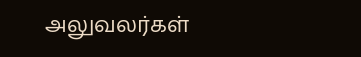அலுவலர்கள்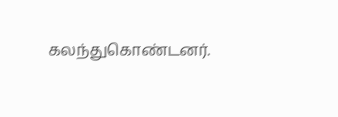கலந்துகொண்டனர்.